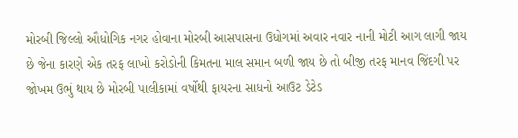મોરબી જિલ્લો ઔધોગિક નગર હોવાના મોરબી આસપાસના ઉધોગમાં અવાર નવાર નાની મોટી આગ લાગી જાય છે જેના કારણે એક તરફ લાખો કરોડોની કિમતના માલ સમાન બળી જાય છે તો બીજી તરફ માનવ જિંદગી પર જોખમ ઉભું થાય છે મોરબી પાલીકામાં વર્ષોથી ફાયરના સાધનો આઉટ ડેટેડ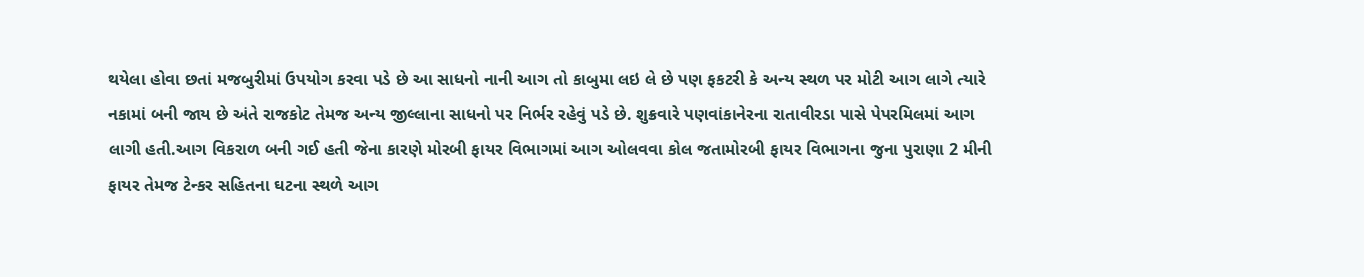થયેલા હોવા છતાં મજબુરીમાં ઉપયોગ કરવા પડે છે આ સાધનો નાની આગ તો કાબુમા લઇ લે છે પણ ફકટરી કે અન્ય સ્થળ પર મોટી આગ લાગે ત્યારે નકામાં બની જાય છે અંતે રાજકોટ તેમજ અન્ય જીલ્લાના સાધનો પર નિર્ભર રહેવું પડે છે. શુક્રવારે પણવાંકાનેરના રાતાવીરડા પાસે પેપરમિલમાં આગ લાગી હતી.આગ વિકરાળ બની ગઈ હતી જેના કારણે મોરબી ફાયર વિભાગમાં આગ ઓલવવા કોલ જતામોરબી ફાયર વિભાગના જુના પુરાણા 2 મીની ફાયર તેમજ ટેન્કર સહિતના ઘટના સ્થળે આગ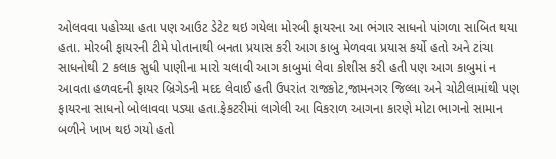ઓલવવા પહોચ્યા હતા પણ આઉટ ડેટેટ થઇ ગયેલા મોરબી ફાયરના આ ભંગાર સાધનો પાંગળા સાબિત થયા હતા. મોરબી ફાયરની ટીમે પોતાનાથી બનતા પ્રયાસ કરી આગ કાબુ મેળવવા પ્રયાસ કર્યો હતો અને ટાંચા સાધનોથી 2 કલાક સુધી પાણીના મારો ચલાવી આગ કાબુમાં લેવા કોશીસ કરી હતી પણ આગ કાબુમાં ન આવતા હળવદની ફાયર બ્રિગેડની મદદ લેવાઈ હતી ઉપરાંત રાજકોટ,જામનગર જિલ્લા અને ચોટીલામાંથી પણ ફાયરના સાધનો બોલાવવા પડ્યા હતા.ફેકટરીમાં લાગેલી આ વિકરાળ આગના કારણે મોટા ભાગનો સામાન બળીને ખાખ થઇ ગયો હતો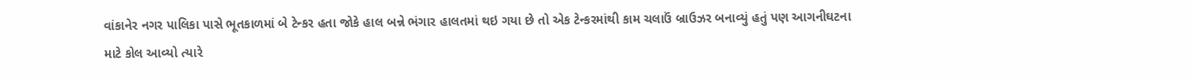વાંકાનેર નગર પાલિકા પાસે ભૂતકાળમાં બે ટેન્કર હતા જોકે હાલ બન્ને ભંગાર હાલતમાં થઇ ગયા છે તો એક ટેન્કરમાંથી કામ ચલાઉં બ્રાઉઝર બનાવ્યું હતું પણ આગનીઘટના માટે કોલ આવ્યો ત્યારે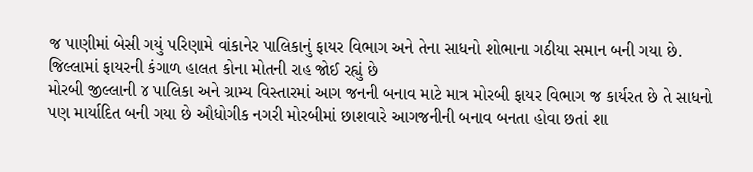જ પાણીમાં બેસી ગયું પરિણામે વાંકાનેર પાલિકાનું ફાયર વિભાગ અને તેના સાધનો શોભાના ગઠીયા સમાન બની ગયા છે.
જિલ્લામાં ફાયરની કંગાળ હાલત કોના મોતની રાહ જોઈ રહ્યું છે
મોરબી જીલ્લાની ૪ પાલિકા અને ગ્રામ્ય વિસ્તારમાં આગ જનની બનાવ માટે માત્ર મોરબી ફાયર વિભાગ જ કાર્યરત છે તે સાધનો પણ માર્યાદિત બની ગયા છે ઔધોગીક નગરી મોરબીમાં છાશવારે આગજનીની બનાવ બનતા હોવા છતાં શા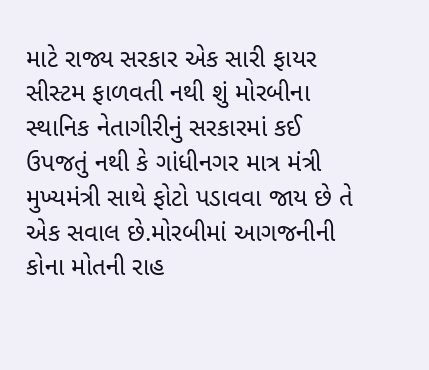માટે રાજ્ય સરકાર એક સારી ફાયર સીસ્ટમ ફાળવતી નથી શું મોરબીના સ્થાનિક નેતાગીરીનું સરકારમાં કઈ ઉપજતું નથી કે ગાંધીનગર માત્ર મંત્રી મુખ્યમંત્રી સાથે ફોટો પડાવવા જાય છે તે એક સવાલ છે.મોરબીમાં આગજનીની કોના મોતની રાહ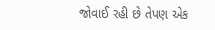જોવાઈ રહી છે તેપણ એક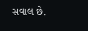સવાલ છે.